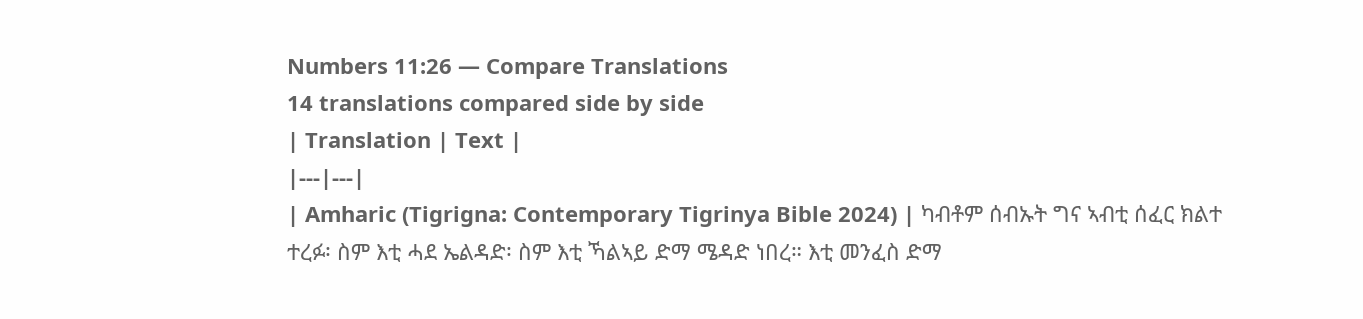Numbers 11:26 — Compare Translations
14 translations compared side by side
| Translation | Text |
|---|---|
| Amharic (Tigrigna: Contemporary Tigrinya Bible 2024) | ካብቶም ሰብኡት ግና ኣብቲ ሰፈር ክልተ ተረፉ፡ ስም እቲ ሓደ ኤልዳድ፡ ስም እቲ ኻልኣይ ድማ ሜዳድ ነበረ። እቲ መንፈስ ድማ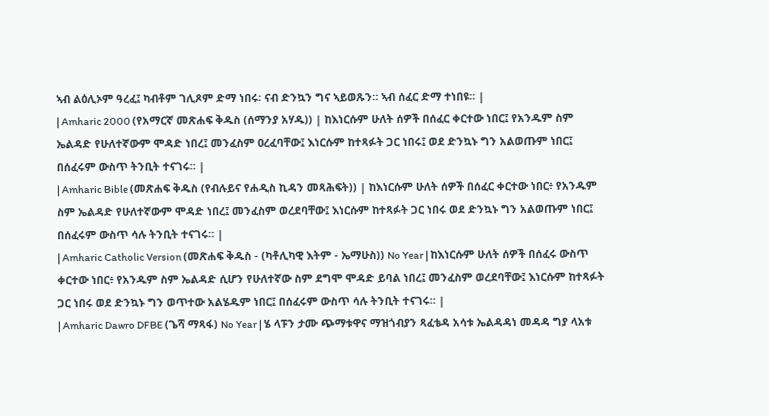ኣብ ልዕሊኦም ዓረፈ፤ ካብቶም ገሊጾም ድማ ነበሩ፡ ናብ ድንኳን ግና ኣይወጹን። ኣብ ሰፈር ድማ ተነበዩ። |
| Amharic 2000 (የአማርኛ መጽሐፍ ቅዱስ (ሰማንያ አሃዱ)) | ከእነርሱም ሁለት ሰዎች በሰፈር ቀርተው ነበር፤ የአንዱም ስም ኤልዳድ የሁለተኛውም ሞዳድ ነበረ፤ መንፈስም ዐረፈባቸው፤ እነርሱም ከተጻፉት ጋር ነበሩ፤ ወደ ድንኳኑ ግን አልወጡም ነበር፤ በሰፈሩም ውስጥ ትንቢት ተናገሩ። |
| Amharic Bible (መጽሐፍ ቅዱስ (የብሉይና የሐዲስ ኪዳን መጻሕፍት)) | ከእነርሱም ሁለት ሰዎች በሰፈር ቀርተው ነበር፥ የአንዱም ስም ኤልዳድ የሁለተኛውም ሞዳድ ነበረ፤ መንፈስም ወረደባቸው፤ እነርሱም ከተጻፉት ጋር ነበሩ ወደ ድንኳኑ ግን አልወጡም ነበር፤ በሰፈሩም ውስጥ ሳሉ ትንቢት ተናገሩ። |
| Amharic Catholic Version (መጽሐፍ ቅዱስ - (ካቶሊካዊ እትም - ኤማሁስ)) No Year | ከእነርሱም ሁለት ሰዎች በሰፈሩ ውስጥ ቀርተው ነበር፥ የአንዱም ስም ኤልዳድ ሲሆን የሁለተኛው ስም ደግሞ ሞዳድ ይባል ነበረ፤ መንፈስም ወረደባቸው፤ እነርሱም ከተጻፉት ጋር ነበሩ ወደ ድንኳኑ ግን ወጥተው አልሄዱም ነበር፤ በሰፈሩም ውስጥ ሳሉ ትንቢት ተናገሩ። |
| Amharic Dawro DFBE (ጌሻ ማጻፋ) No Year | ሄ ላፑን ታሙ ጭማቱዋና ማዝጎብያን ጻፈቴዳ አሳቱ ኤልዳዳነ መዳዳ ግያ ላአቱ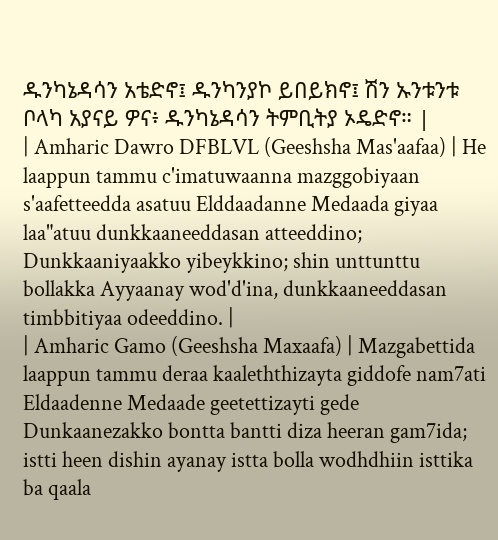ዱንካኔዳሳን አቴድኖ፤ ዱንካንያኮ ይበይክኖ፤ ሽን ኡንቱንቱ ቦላካ አያናይ ዎና፥ ዱንካኔዳሳን ትምቢትያ ኦዴድኖ። |
| Amharic Dawro DFBLVL (Geeshsha Mas'aafaa) | He laappun tammu c'imatuwaanna mazggobiyaan s'aafetteedda asatuu Elddaadanne Medaada giyaa laa"atuu dunkkaaneeddasan atteeddino; Dunkkaaniyaakko yibeykkino; shin unttunttu bollakka Ayyaanay wod'd'ina, dunkkaaneeddasan timbbitiyaa odeeddino. |
| Amharic Gamo (Geeshsha Maxaafa) | Mazgabettida laappun tammu deraa kaaleththizayta giddofe nam7ati Eldaadenne Medaade geetettizayti gede Dunkaanezakko bontta bantti diza heeran gam7ida; istti heen dishin ayanay istta bolla wodhdhiin isttika ba qaala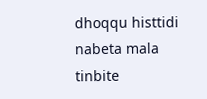dhoqqu histtidi nabeta mala tinbite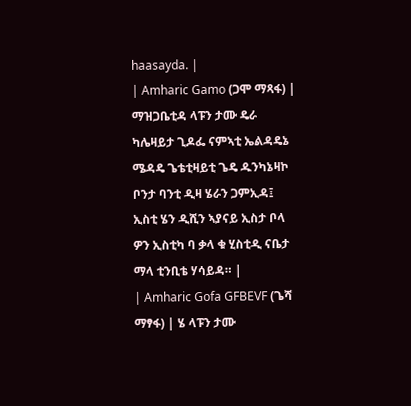haasayda. |
| Amharic Gamo (ጋሞ ማጻፋ) | ማዝጋቤቲዳ ላፑን ታሙ ዴራ ካሌዛይታ ጊዶፌ ናምኣቲ ኤልዳዴኔ ሜዳዴ ጌቴቲዛይቲ ጌዴ ዱንካኔዛኮ ቦንታ ባንቲ ዲዛ ሄራን ጋምኢዳ፤ ኢስቲ ሄን ዲሺን ኣያናይ ኢስታ ቦላ ዎን ኢስቲካ ባ ቃላ ቁ ሂስቲዲ ናቤታ ማላ ቲንቢቴ ሃሳይዳ። |
| Amharic Gofa GFBEVF (ጌሻ ማፃፋ) | ሄ ላፑን ታሙ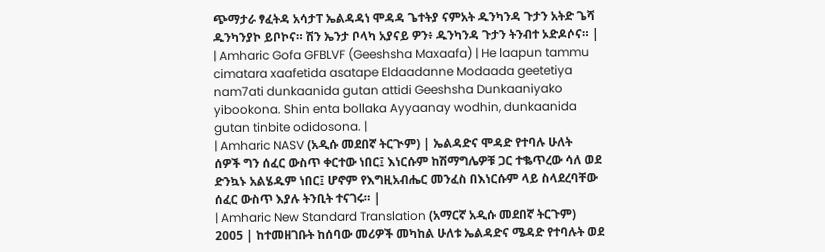ጭማታራ ፃፈትዳ አሳታፐ ኤልዳዳነ ሞዳዳ ጌተትያ ናምአት ዱንካንዳ ጉታን አትድ ጌሻ ዱንካንያኮ ይቦኮና። ሽን ኤንታ ቦላካ አያናይ ዎን፥ ዱንካንዳ ጉታን ትንብተ ኦድዶሶና። |
| Amharic Gofa GFBLVF (Geeshsha Maxaafa) | He laapun tammu cimatara xaafetida asatape Eldaadanne Modaada geetetiya nam7ati dunkaanida gutan attidi Geeshsha Dunkaaniyako yibookona. Shin enta bollaka Ayyaanay wodhin, dunkaanida gutan tinbite odidosona. |
| Amharic NASV (አዲሱ መደበኛ ትርጒም) | ኤልዳድና ሞዳድ የተባሉ ሁለት ሰዎች ግን ሰፈር ውስጥ ቀርተው ነበር፤ እነርሱም ከሽማግሌዎቹ ጋር ተቈጥረው ሳለ ወደ ድንኳኑ አልሄዱም ነበር፤ ሆኖም የእግዚአብሔር መንፈስ በእነርሱም ላይ ስላደረባቸው ሰፈር ውስጥ እያሉ ትንቢት ተናገሩ። |
| Amharic New Standard Translation (አማርኛ አዲሱ መደበኛ ትርጉም) 2005 | ከተመዘገቡት ከሰባው መሪዎች መካከል ሁለቱ ኤልዳድና ሜዳድ የተባሉት ወደ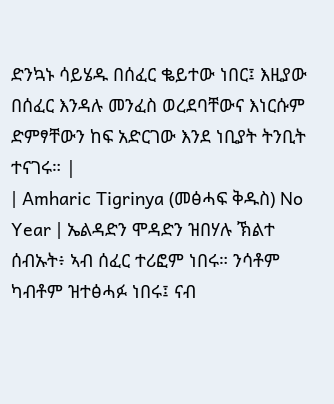ድንኳኑ ሳይሄዱ በሰፈር ቈይተው ነበር፤ እዚያው በሰፈር እንዳሉ መንፈስ ወረደባቸውና እነርሱም ድምፃቸውን ከፍ አድርገው እንደ ነቢያት ትንቢት ተናገሩ። |
| Amharic Tigrinya (መፅሓፍ ቅዱስ) No Year | ኤልዳድን ሞዳድን ዝበሃሉ ኽልተ ሰብኡት፥ ኣብ ሰፈር ተሪፎም ነበሩ። ንሳቶም ካብቶም ዝተፅሓፉ ነበሩ፤ ናብ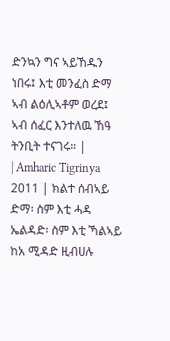ድንኳን ግና ኣይኸዱን ነበሩ፤ እቲ መንፈስ ድማ ኣብ ልዕሊኣቶም ወረደ፤ ኣብ ሰፈር እንተለዉ ኸዓ ትንቢት ተናገሩ። |
| Amharic Tigrinya 2011 | ክልተ ሰብኣይ ድማ፡ ስም እቲ ሓዳ ኤልዳድ፡ ስም እቲ ኻልኣይ ከአ ሚዳድ ዚብሀሉ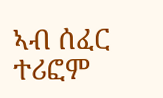ኣብ ሰፈር ተሪፎም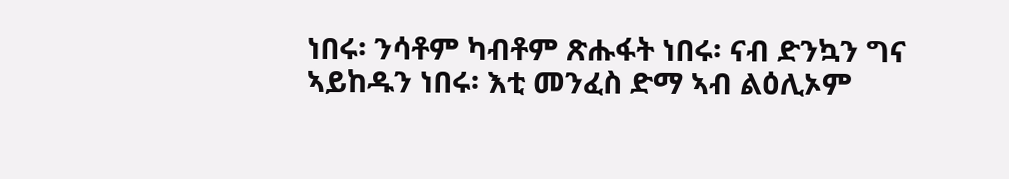ነበሩ፡ ንሳቶም ካብቶም ጽሑፋት ነበሩ፡ ናብ ድንኳን ግና ኣይከዱን ነበሩ፡ እቲ መንፈስ ድማ ኣብ ልዕሊኦም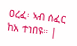ዐረፈ፡ ኣብ ሰፈር ከአ ተነበዩ። |